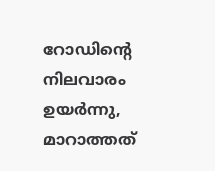റോഡിന്റെ നിലവാരം ഉയർന്നു, മാറാത്തത്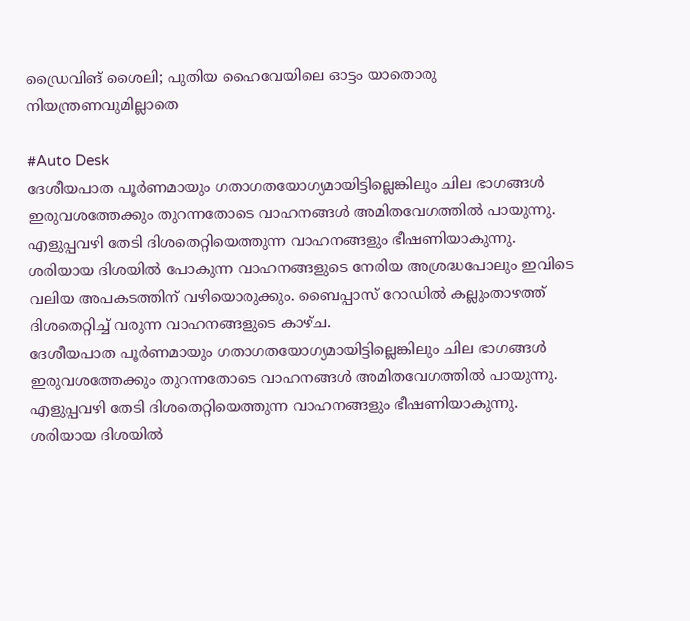ഡ്രൈവിങ് ശൈലി; പുതിയ ഹൈവേയിലെ ഓട്ടം യാതൊരു നിയന്ത്രണവുമില്ലാതെ

#Auto Desk
ദേശീയപാത പൂര്‍ണമായും ഗതാഗതയോഗ്യമായിട്ടില്ലെങ്കിലും ചില ഭാഗങ്ങള്‍ ഇരുവശത്തേക്കും തുറന്നതോടെ വാഹനങ്ങള്‍ അമിതവേഗത്തില്‍ പായുന്നു. എളുപ്പവഴി തേടി ദിശതെറ്റിയെത്തുന്ന വാഹനങ്ങളും ഭീഷണിയാകുന്നു. ശരിയായ ദിശയില്‍ പോകുന്ന വാഹനങ്ങളുടെ നേരിയ അശ്രദ്ധപോലും ഇവിടെ വലിയ അപകടത്തിന് വഴിയൊരുക്കും. ബൈപ്പാസ് റോഡില്‍ കല്ലുംതാഴത്ത് ദിശതെറ്റിച്ച് വരുന്ന വാഹനങ്ങളുടെ കാഴ്ച.
ദേശീയപാത പൂര്‍ണമായും ഗതാഗതയോഗ്യമായിട്ടില്ലെങ്കിലും ചില ഭാഗങ്ങള്‍ ഇരുവശത്തേക്കും തുറന്നതോടെ വാഹനങ്ങള്‍ അമിതവേഗത്തില്‍ പായുന്നു. എളുപ്പവഴി തേടി ദിശതെറ്റിയെത്തുന്ന വാഹനങ്ങളും ഭീഷണിയാകുന്നു. ശരിയായ ദിശയില്‍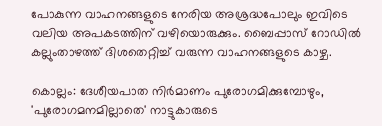പോകുന്ന വാഹനങ്ങളുടെ നേരിയ അശ്രദ്ധപോലും ഇവിടെ വലിയ അപകടത്തിന് വഴിയൊരുക്കും. ബൈപ്പാസ് റോഡില്‍ കല്ലുംതാഴത്ത് ദിശതെറ്റിച്ച് വരുന്ന വാഹനങ്ങളുടെ കാഴ്ച.

കൊല്ലം: ദേശീയപാത നിർമാണം പുരോഗമിക്കുമ്പോഴും, 'പുരോഗമനമില്ലാതെ' നാട്ടുകാരുടെ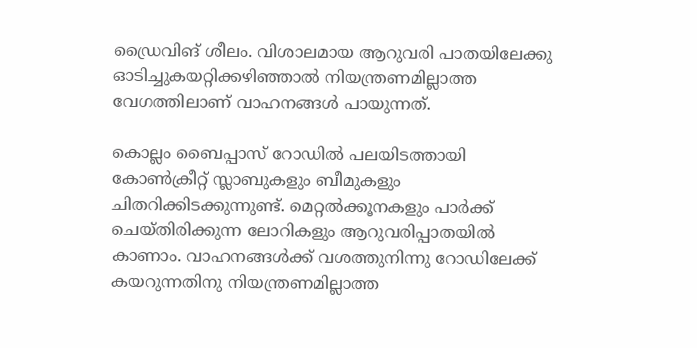ഡ്രൈവിങ് ശീലം. വിശാലമായ ആറുവരി പാതയിലേക്കു ഓടിച്ചുകയറ്റിക്കഴിഞ്ഞാൽ നിയന്ത്രണമില്ലാത്ത വേഗത്തിലാണ് വാഹനങ്ങൾ പായുന്നത്.

കൊല്ലം ബൈപ്പാസ് റോഡിൽ പലയിടത്തായി കോൺക്രീറ്റ് സ്ലാബുകളും ബീമുകളും ചിതറിക്കിടക്കുന്നുണ്ട്. മെറ്റൽക്കൂനകളും പാർക്ക് ചെയ്തിരിക്കുന്ന ലോറികളും ആറുവരിപ്പാതയിൽ കാണാം. വാഹനങ്ങൾക്ക് വശത്തുനിന്നു റോഡിലേക്ക് കയറുന്നതിനു നിയന്ത്രണമില്ലാത്ത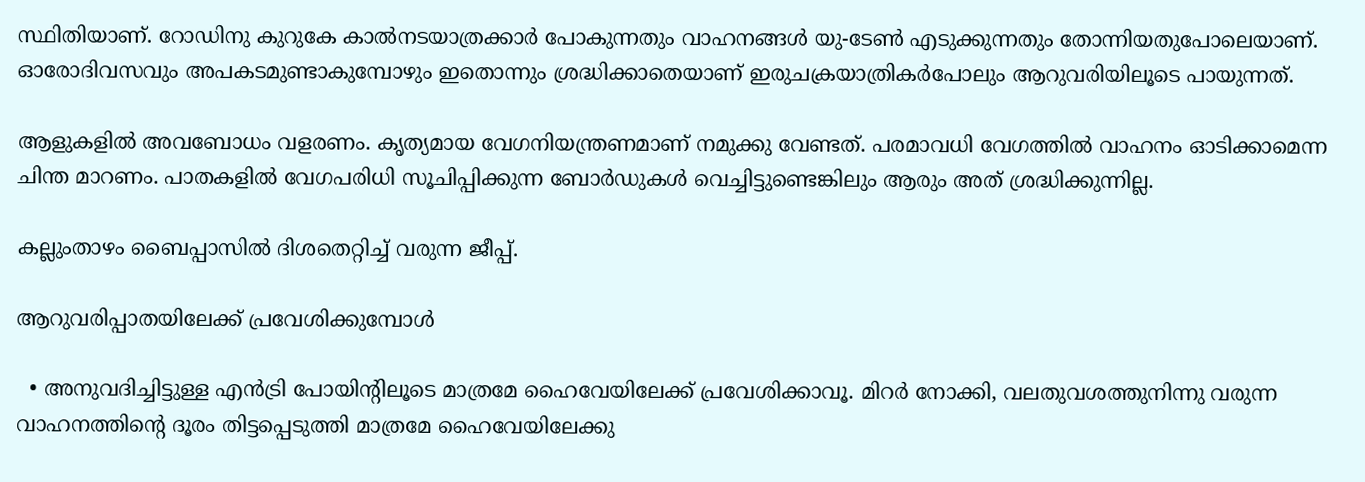സ്ഥിതിയാണ്. റോഡിനു കുറുകേ കാൽനടയാത്രക്കാർ പോകുന്നതും വാഹനങ്ങൾ യു-ടേൺ എടുക്കുന്നതും തോന്നിയതുപോലെയാണ്. ഓരോദിവസവും അപകടമുണ്ടാകുമ്പോഴും ഇതൊന്നും ശ്രദ്ധിക്കാതെയാണ് ഇരുചക്രയാത്രികർപോലും ആറുവരിയിലൂടെ പായുന്നത്.

ആളുകളിൽ അവബോധം വളരണം. കൃത്യമായ വേഗനിയന്ത്രണമാണ് നമുക്കു വേണ്ടത്. പരമാവധി വേഗത്തിൽ വാഹനം ഓടിക്കാമെന്ന ചിന്ത മാറണം. പാതകളിൽ വേഗപരിധി സൂചിപ്പിക്കുന്ന ബോർഡുകൾ വെച്ചിട്ടുണ്ടെങ്കിലും ആരും അത് ശ്രദ്ധിക്കുന്നില്ല.

കല്ലുംതാഴം ബൈപ്പാസിൽ ദിശതെറ്റിച്ച് വരുന്ന ജീപ്പ്.

ആറുവരിപ്പാതയിലേക്ക് പ്രവേശിക്കുമ്പോൾ

  • അനുവദിച്ചിട്ടുള്ള എൻട്രി പോയിന്റിലൂടെ മാത്രമേ ഹൈവേയിലേക്ക് പ്രവേശിക്കാവൂ. മിറർ നോക്കി, വലതുവശത്തുനിന്നു വരുന്ന വാഹനത്തിന്റെ ദൂരം തിട്ടപ്പെടുത്തി മാത്രമേ ഹൈവേയിലേക്കു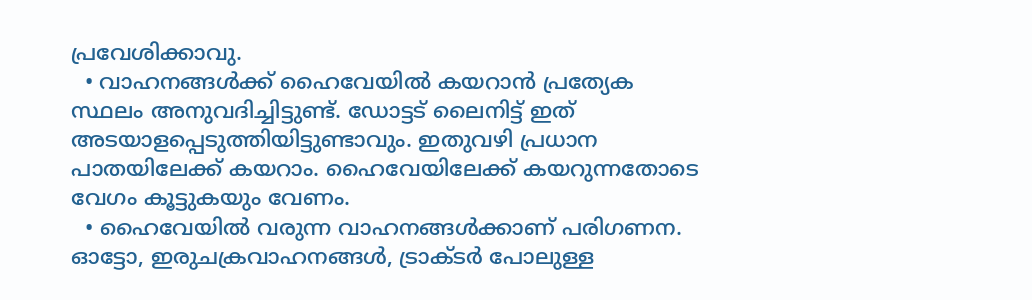പ്രവേശിക്കാവു.
  • വാഹനങ്ങൾക്ക് ഹൈവേയിൽ കയറാൻ പ്രത്യേക സ്ഥലം അനുവദിച്ചിട്ടുണ്ട്. ഡോട്ടട് ലൈനിട്ട് ഇത് അടയാളപ്പെടുത്തിയിട്ടുണ്ടാവും. ഇതുവഴി പ്രധാന പാതയിലേക്ക് കയറാം. ഹൈവേയിലേക്ക് കയറുന്നതോടെ വേഗം കൂട്ടുകയും വേണം.
  • ഹൈവേയിൽ വരുന്ന വാഹനങ്ങൾക്കാണ് പരിഗണന. ഓട്ടോ, ഇരുചക്രവാഹനങ്ങൾ, ട്രാക്ടർ പോലുള്ള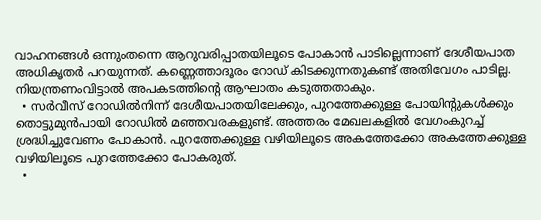വാഹനങ്ങൾ ഒന്നുംതന്നെ ആറുവരിപ്പാതയിലൂടെ പോകാൻ പാടില്ലെന്നാണ് ദേശീയപാത അധികൃതർ പറയുന്നത്. കണ്ണെത്താദൂരം റോഡ് കിടക്കുന്നതുകണ്ട് അതിവേഗം പാടില്ല. നിയന്ത്രണംവിട്ടാൽ അപകടത്തിന്റെ ആഘാതം കടുത്തതാകും.
  • സർവീസ് റോഡിൽനിന്ന് ദേശീയപാതയിലേക്കും, പുറത്തേക്കുള്ള പോയിന്റുകൾക്കും തൊട്ടുമുൻപായി റോഡിൽ മഞ്ഞവരകളുണ്ട്. അത്തരം മേഖലകളിൽ വേഗംകുറച്ച് ശ്രദ്ധിച്ചുവേണം പോകാൻ. പുറത്തേക്കുള്ള വഴിയിലൂടെ അകത്തേക്കോ അകത്തേക്കുള്ള വഴിയിലൂടെ പുറത്തേക്കോ പോകരുത്.
  •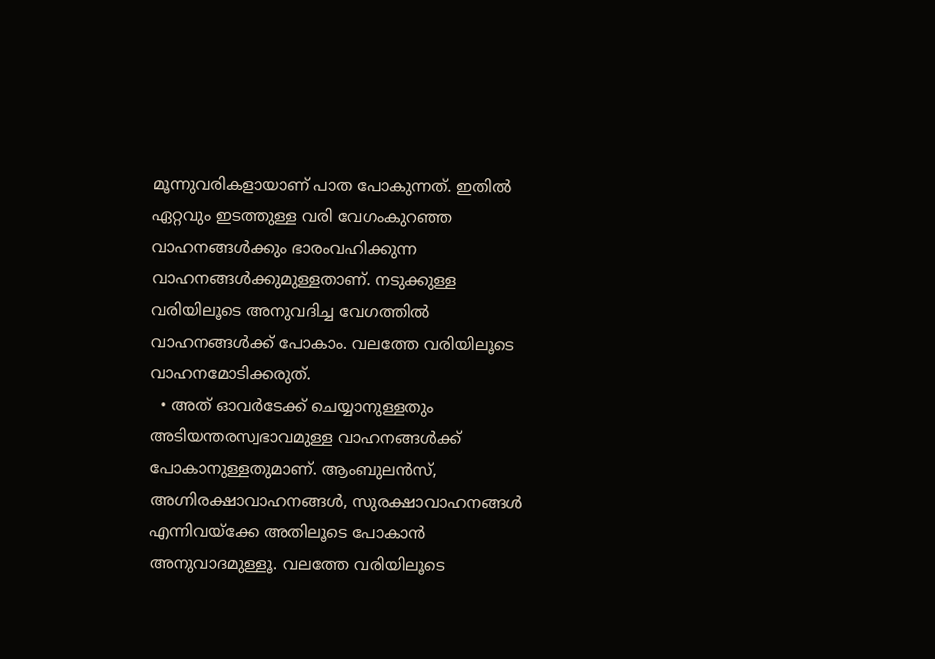മൂന്നുവരികളായാണ് പാത പോകുന്നത്. ഇതിൽ ഏറ്റവും ഇടത്തുള്ള വരി വേഗംകുറഞ്ഞ വാഹനങ്ങൾക്കും ഭാരംവഹിക്കുന്ന വാഹനങ്ങൾക്കുമുള്ളതാണ്. നടുക്കുള്ള വരിയിലൂടെ അനുവദിച്ച വേഗത്തിൽ വാഹനങ്ങൾക്ക് പോകാം. വലത്തേ വരിയിലൂടെ വാഹനമോടിക്കരുത്.
  • അത് ഓവർടേക്ക് ചെയ്യാനുള്ളതും അടിയന്തരസ്വഭാവമുള്ള വാഹനങ്ങൾക്ക് പോകാനുള്ളതുമാണ്. ആംബുലൻസ്, അഗ്നിരക്ഷാവാഹനങ്ങൾ, സുരക്ഷാവാഹനങ്ങൾ എന്നിവയ്ക്കേ അതിലൂടെ പോകാൻ അനുവാദമുള്ളൂ. വലത്തേ വരിയിലൂടെ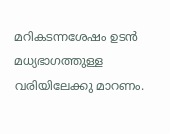മറികടന്നശേഷം ഉടൻ മധ്യഭാഗത്തുള്ള വരിയിലേക്കു മാറണം.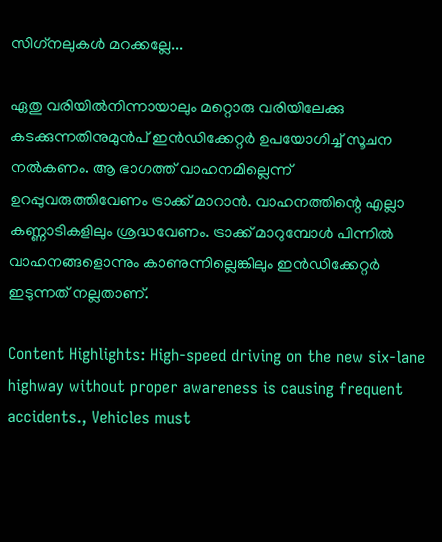സിഗ്‌നലുകൾ മറക്കല്ലേ...

ഏതു വരിയിൽനിന്നായാലും മറ്റൊരു വരിയിലേക്കു കടക്കുന്നതിനുമുൻപ് ഇൻഡിക്കേറ്റർ ഉപയോഗിച്ച് സൂചന നൽകണം. ആ ഭാഗത്ത് വാഹനമില്ലെന്ന് ഉറപ്പുവരുത്തിവേണം ട്രാക്ക് മാറാൻ. വാഹനത്തിന്റെ എല്ലാ കണ്ണാടികളിലും ശ്രദ്ധവേണം. ട്രാക്ക് മാറുമ്പോൾ പിന്നിൽ വാഹനങ്ങളൊന്നും കാണുന്നില്ലെങ്കിലും ഇൻഡിക്കേറ്റർ ഇടുന്നത് നല്ലതാണ്.

Content Highlights: High-speed driving on the new six-lane highway without proper awareness is causing frequent accidents., Vehicles must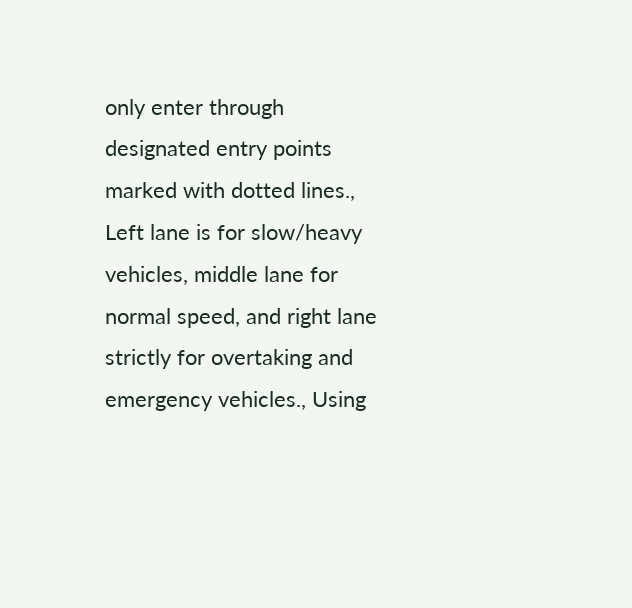only enter through designated entry points marked with dotted lines., Left lane is for slow/heavy vehicles, middle lane for normal speed, and right lane strictly for overtaking and emergency vehicles., Using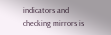indicators and checking mirrors is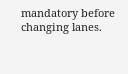mandatory before changing lanes.